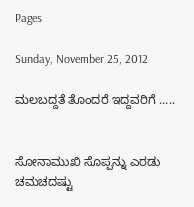Pages

Sunday, November 25, 2012

ಮಲಬದ್ದತೆ ತೊಂದರೆ ಇದ್ದವರಿಗೆ .....


ಸೋನಾಮುಖಿ ಸೊಪ್ಪನ್ನು ಎರಡು ಚಮಚದಷ್ಟು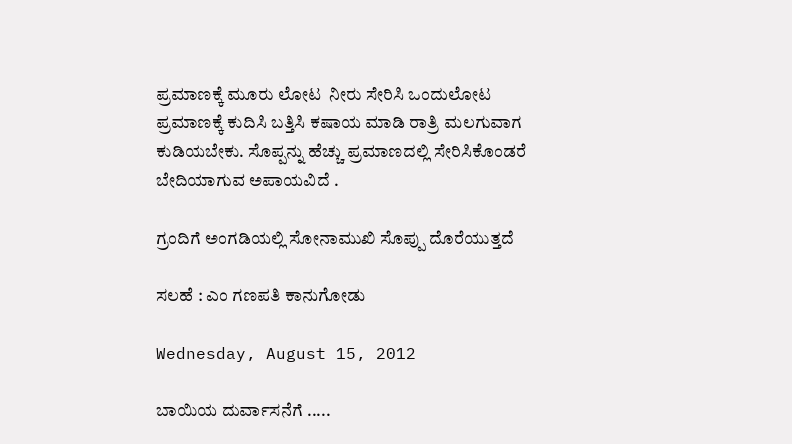ಪ್ರಮಾಣಕ್ಕೆ ಮೂರು ಲೋಟ  ನೀರು ಸೇರಿಸಿ ಒಂದುಲೋಟ ಪ್ರಮಾಣಕ್ಕೆ ಕುದಿಸಿ ಬತ್ತಿಸಿ ಕಷಾಯ ಮಾಡಿ ರಾತ್ರಿ ಮಲಗುವಾಗ ಕುಡಿಯಬೇಕು. ಸೊಪ್ಪನ್ನು ಹೆಚ್ಚು ಪ್ರಮಾಣದಲ್ಲಿ ಸೇರಿಸಿಕೊಂಡರೆ ಬೇದಿಯಾಗುವ ಅಪಾಯವಿದೆ .

ಗ್ರಂದಿಗೆ ಅಂಗಡಿಯಲ್ಲಿ ಸೋನಾಮುಖಿ ಸೊಪ್ಪು ದೊರೆಯುತ್ತದೆ

ಸಲಹೆ : ಎಂ ಗಣಪತಿ ಕಾನುಗೋಡು

Wednesday, August 15, 2012

ಬಾಯಿಯ ದುರ್ವಾಸನೆಗೆ .....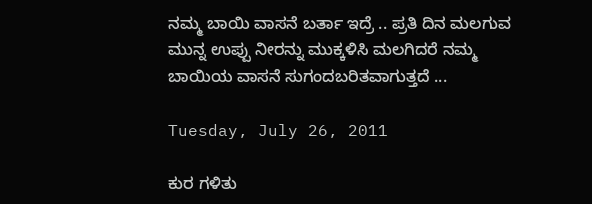ನಮ್ಮ ಬಾಯಿ ವಾಸನೆ ಬರ್ತಾ ಇದ್ರೆ .. ಪ್ರತಿ ದಿನ ಮಲಗುವ ಮುನ್ನ ಉಪ್ಪು ನೀರನ್ನು ಮುಕ್ಕಳಿಸಿ ಮಲಗಿದರೆ ನಮ್ಮ ಬಾಯಿಯ ವಾಸನೆ ಸುಗಂದಬರಿತವಾಗುತ್ತದೆ ...

Tuesday, July 26, 2011

ಕುರ ಗಳಿತು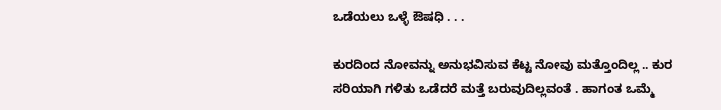ಒಡೆಯಲು ಒಳ್ಳೆ ಔಷಧಿ . . .

ಕುರದಿಂದ ನೋವನ್ನು ಅನುಭವಿಸುವ ಕೆಟ್ಟ ನೋವು ಮತ್ತೊಂದಿಲ್ಲ .. ಕುರ ಸರಿಯಾಗಿ ಗಳಿತು ಒಡೆದರೆ ಮತ್ತೆ ಬರುವುದಿಲ್ಲವಂತೆ . ಹಾಗಂತ ಒಮ್ಮೆ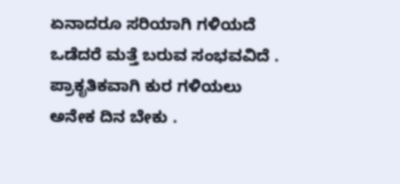ಏನಾದರೂ ಸರಿಯಾಗಿ ಗಳಿಯದೆ ಒಡೆದರೆ ಮತ್ತೆ ಬರುವ ಸಂಭವವಿದೆ . ಪ್ರಾಕೃತಿಕವಾಗಿ ಕುರ ಗಳಿಯಲು ಅನೇಕ ದಿನ ಬೇಕು .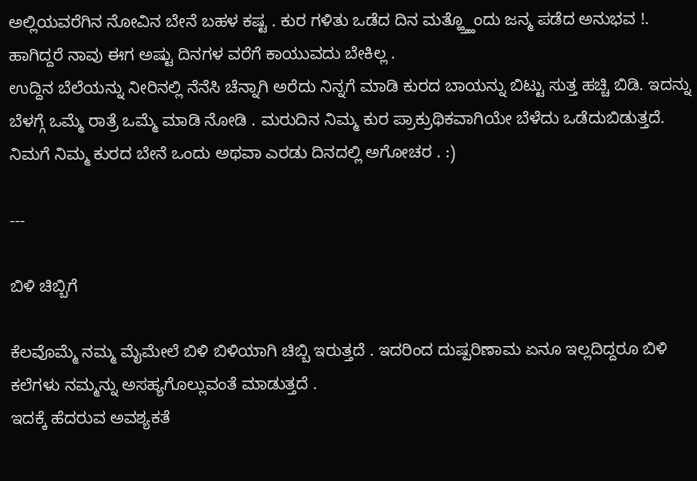ಅಲ್ಲಿಯವರೆಗಿನ ನೋವಿನ ಬೇನೆ ಬಹಳ ಕಷ್ಟ . ಕುರ ಗಳಿತು ಒಡೆದ ದಿನ ಮತ್ಹ್ತ್ಹೊಂದು ಜನ್ಮ ಪಡೆದ ಅನುಭವ !.
ಹಾಗಿದ್ದರೆ ನಾವು ಈಗ ಅಷ್ಟು ದಿನಗಳ ವರೆಗೆ ಕಾಯುವದು ಬೇಕಿಲ್ಲ .
ಉದ್ದಿನ ಬೆಲೆಯನ್ನು ನೀರಿನಲ್ಲಿ ನೆನೆಸಿ ಚೆನ್ನಾಗಿ ಅರೆದು ನಿನ್ನಗೆ ಮಾಡಿ ಕುರದ ಬಾಯನ್ನು ಬಿಟ್ಟು ಸುತ್ತ ಹಚ್ಚಿ ಬಿಡಿ. ಇದನ್ನು ಬೆಳಗ್ಗೆ ಒಮ್ಮೆ ರಾತ್ರೆ ಒಮ್ಮೆ ಮಾಡಿ ನೋಡಿ . ಮರುದಿನ ನಿಮ್ಮ ಕುರ ಪ್ರಾಕ್ರುಥಿಕವಾಗಿಯೇ ಬೆಳೆದು ಒಡೆದುಬಿಡುತ್ತದೆ. ನಿಮಗೆ ನಿಮ್ಮ ಕುರದ ಬೇನೆ ಒಂದು ಅಥವಾ ಎರಡು ದಿನದಲ್ಲಿ ಅಗೋಚರ . :)

---

ಬಿಳಿ ಚಿಬ್ಬಿಗೆ

ಕೆಲವೊಮ್ಮೆ ನಮ್ಮ ಮೈಮೇಲೆ ಬಿಳಿ ಬಿಳಿಯಾಗಿ ಚಿಬ್ಬಿ ಇರುತ್ತದೆ . ಇದರಿಂದ ದುಷ್ಪರಿಣಾಮ ಏನೂ ಇಲ್ಲದಿದ್ದರೂ ಬಿಳಿ ಕಲೆಗಳು ನಮ್ಮನ್ನು ಅಸಹ್ಯಗೊಲ್ಲುವಂತೆ ಮಾಡುತ್ತದೆ .
ಇದಕ್ಕೆ ಹೆದರುವ ಅವಶ್ಯಕತೆ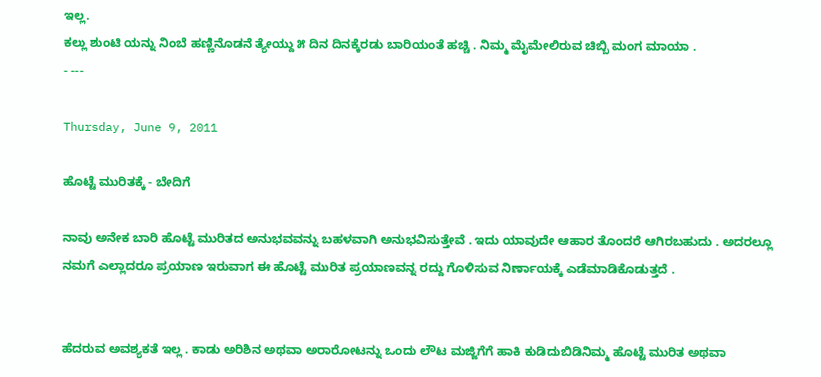ಇಲ್ಲ.
ಕಲ್ಲು ಶುಂಟಿ ಯನ್ನು ನಿಂಬೆ ಹಣ್ಣಿನೊಡನೆ ತ್ಯೇಯ್ದು ೫ ದಿನ ದಿನಕ್ಕೆರಡು ಬಾರಿಯಂತೆ ಹಚ್ಚಿ . ನಿಮ್ಮ ಮೈಮೇಲಿರುವ ಚಿಬ್ಬಿ ಮಂಗ ಮಾಯಾ .
- ---

Thursday, June 9, 2011

ಹೊಟ್ಟೆ ಮುರಿತಕ್ಕೆ - ಬೇದಿಗೆ

ನಾವು ಅನೇಕ ಬಾರಿ ಹೊಟ್ಟೆ ಮುರಿತದ ಅನುಭವವನ್ನು ಬಹಳವಾಗಿ ಅನುಭವಿಸುತ್ತೇವೆ . ಇದು ಯಾವುದೇ ಆಹಾರ ತೊಂದರೆ ಆಗಿರಬಹುದು . ಅದರಲ್ಲೂ ನಮಗೆ ಎಲ್ಲಾದರೂ ಪ್ರಯಾಣ ಇರುವಾಗ ಈ ಹೊಟ್ಟೆ ಮುರಿತ ಪ್ರಯಾಣವನ್ನ ರದ್ದು ಗೊಳಿಸುವ ನಿರ್ಣಾಯಕ್ಕೆ ಎಡೆಮಾಡಿಕೊಡುತ್ತದೆ .


ಹೆದರುವ ಅವಶ್ಯಕತೆ ಇಲ್ಲ . ಕಾಡು ಅರಿಶಿನ ಅಥವಾ ಅರಾರೋಟನ್ನು ಒಂದು ಲೌಟ ಮಜ್ಜಿಗೆಗೆ ಹಾಕಿ ಕುಡಿದುಬಿಡಿನಿಮ್ಮ ಹೊಟ್ಟೆ ಮುರಿತ ಅಥವಾ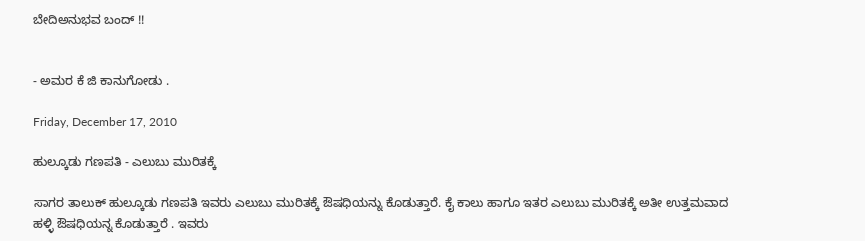ಬೇದಿಅನುಭವ ಬಂದ್ !!


- ಅಮರ ಕೆ ಜಿ ಕಾನುಗೋಡು .

Friday, December 17, 2010

ಹುಲ್ಕೂಡು ಗಣಪತಿ - ಎಲುಬು ಮುರಿತಕ್ಕೆ

ಸಾಗರ ತಾಲುಕ್ ಹುಲ್ಕೂಡು ಗಣಪತಿ ಇವರು ಎಲುಬು ಮುರಿತಕ್ಕೆ ಔಷಧಿಯನ್ನು ಕೊಡುತ್ತಾರೆ. ಕೈ ಕಾಲು ಹಾಗೂ ಇತರ ಎಲುಬು ಮುರಿತಕ್ಕೆ ಅತೀ ಉತ್ತಮವಾದ ಹಳ್ಳಿ ಔಷಧಿಯನ್ನ ಕೊಡುತ್ತಾರೆ . ಇವರು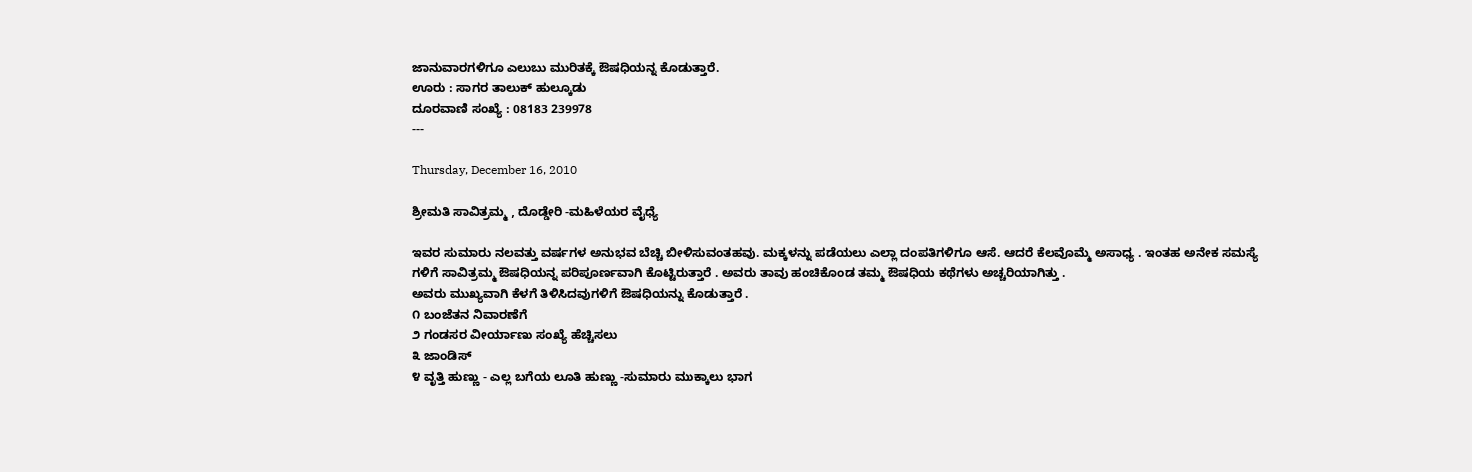ಜಾನುವಾರಗಳಿಗೂ ಎಲುಬು ಮುರಿತಕ್ಕೆ ಔಷಧಿಯನ್ನ ಕೊಡುತ್ತಾರೆ.
ಊರು : ಸಾಗರ ತಾಲುಕ್ ಹುಲ್ಕೂಡು
ದೂರವಾಣಿ ಸಂಖ್ಯೆ : 08183 239978
---

Thursday, December 16, 2010

ಶ್ರೀಮತಿ ಸಾವಿತ್ರಮ್ಮ , ದೊಡ್ಡೇರಿ -ಮಹಿಳೆಯರ ವೈಧ್ಯೆ

ಇವರ ಸುಮಾರು ನಲವತ್ತು ವರ್ಷಗಳ ಅನುಭವ ಬೆಚ್ಚಿ ಬೀಳಿಸುವಂತಹವು. ಮಕ್ಕಳನ್ನು ಪಡೆಯಲು ಎಲ್ಲಾ ದಂಪತಿಗಳಿಗೂ ಆಸೆ. ಆದರೆ ಕೆಲವೊಮ್ಮೆ ಅಸಾಧ್ಯ . ಇಂತಹ ಅನೇಕ ಸಮಸ್ಯೆ ಗಳಿಗೆ ಸಾವಿತ್ರಮ್ಮ ಔಷಧಿಯನ್ನ ಪರಿಪೂರ್ಣವಾಗಿ ಕೊಟ್ಟಿರುತ್ತಾರೆ . ಅವರು ತಾವು ಹಂಚಿಕೊಂಡ ತಮ್ಮ ಔಷಧಿಯ ಕಥೆಗಳು ಅಚ್ಚರಿಯಾಗಿತ್ತು .
ಅವರು ಮುಖ್ಯವಾಗಿ ಕೆಳಗೆ ತಿಳಿಸಿದವುಗಳಿಗೆ ಔಷಧಿಯನ್ನು ಕೊಡುತ್ತಾರೆ .
೧ ಬಂಜೆತನ ನಿವಾರಣೆಗೆ
೨ ಗಂಡಸರ ವೀರ್ಯಾಣು ಸಂಖ್ಯೆ ಹೆಚ್ಚಿಸಲು
೩ ಜಾಂಡಿಸ್
೪ ವೃತ್ತಿ ಹುಣ್ಣು - ಎಲ್ಲ ಬಗೆಯ ಲೂತಿ ಹುಣ್ಣು -ಸುಮಾರು ಮುಕ್ಕಾಲು ಭಾಗ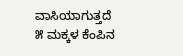ವಾಸಿಯಾಗುತ್ತದೆ
೫ ಮಕ್ಕಳ ಕೆಂಪಿನ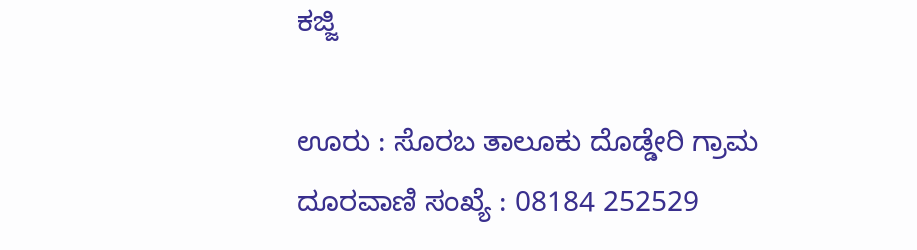ಕಜ್ಜಿ

ಊರು : ಸೊರಬ ತಾಲೂಕು ದೊಡ್ಡೇರಿ ಗ್ರಾಮ
ದೂರವಾಣಿ ಸಂಖ್ಯೆ : 08184 252529